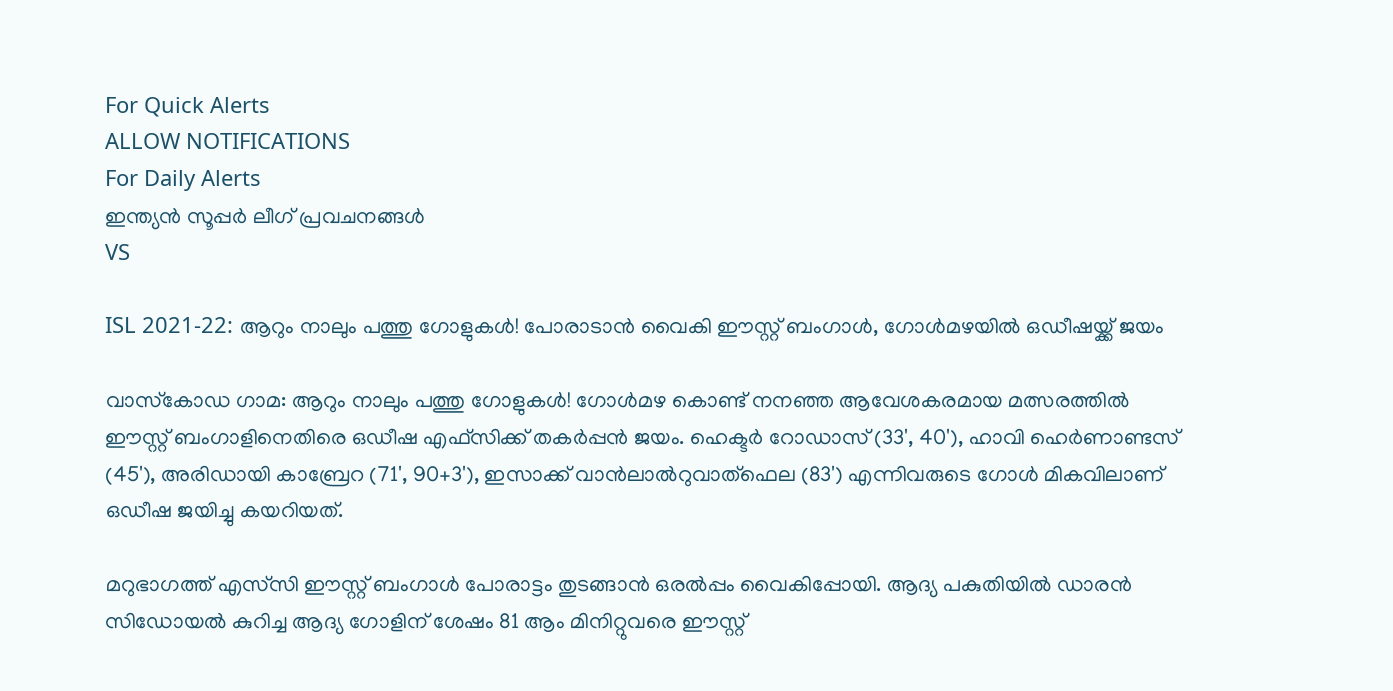For Quick Alerts
ALLOW NOTIFICATIONS
For Daily Alerts
ഇന്ത്യന്‍ സൂപ്പര്‍ ലീഗ്‌ പ്രവചനങ്ങൾ
VS

ISL 2021-22: ആറും നാലും പത്തു ഗോളുകള്‍! പോരാടാന്‍ വൈകി ഈസ്റ്റ് ബംഗാള്‍, ഗോള്‍മഴയില്‍ ഒഡീഷയ്ക്ക് ജയം

വാസ്‌കോഡ ഗാമ: ആറും നാലും പത്തു ഗോളുകള്‍! ഗോള്‍മഴ കൊണ്ട് നനഞ്ഞ ആവേശകരമായ മത്സരത്തില്‍ ഈസ്റ്റ് ബംഗാളിനെതിരെ ഒഡീഷ എഫ്‌സിക്ക് തകര്‍പ്പന്‍ ജയം. ഹെക്ടര്‍ റോഡാസ് (33', 40'), ഹാവി ഹെര്‍ണാണ്ടസ് (45'), അരിഡായി കാബ്രേറ (71', 90+3'), ഇസാക്ക് വാന്‍ലാല്‍റുവാത്‌ഫെല (83') എന്നിവരുടെ ഗോള്‍ മികവിലാണ് ഒഡീഷ ജയിച്ചു കയറിയത്.

മറുഭാഗത്ത് എസ്‌സി ഈസ്റ്റ് ബംഗാള്‍ പോരാട്ടം തുടങ്ങാന്‍ ഒരല്‍പ്പം വൈകിപ്പോയി. ആദ്യ പകുതിയില്‍ ഡാരന്‍ സിഡോയല്‍ കുറിച്ച ആദ്യ ഗോളിന് ശേഷം 81 ആം മിനിറ്റുവരെ ഈസ്റ്റ്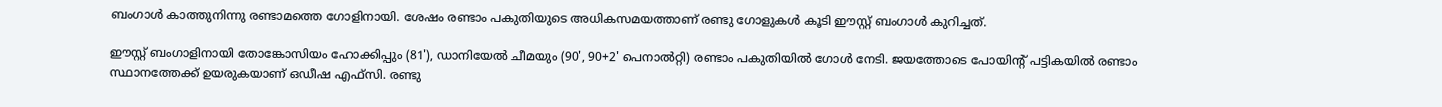ബംഗാള്‍ കാത്തുനിന്നു രണ്ടാമത്തെ ഗോളിനായി. ശേഷം രണ്ടാം പകുതിയുടെ അധികസമയത്താണ് രണ്ടു ഗോളുകള്‍ കൂടി ഈസ്റ്റ് ബംഗാള്‍ കുറിച്ചത്.

ഈസ്റ്റ് ബംഗാളിനായി തോങ്കോസിയം ഹോക്കിപ്പും (81'), ഡാനിയേല്‍ ചീമയും (90', 90+2' പെനാല്‍റ്റി) രണ്ടാം പകുതിയില്‍ ഗോള്‍ നേടി. ജയത്തോടെ പോയിന്റ് പട്ടികയില്‍ രണ്ടാം സ്ഥാനത്തേക്ക് ഉയരുകയാണ് ഒഡീഷ എഫ്‌സി. രണ്ടു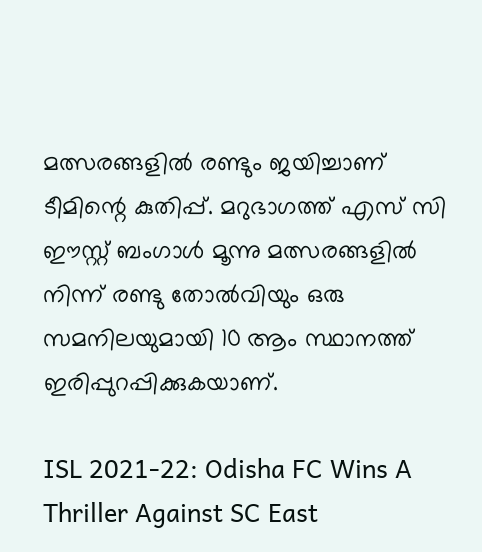മത്സരങ്ങളില്‍ രണ്ടും ജയിച്ചാണ് ടീമിന്റെ കുതിപ്പ്. മറുഭാഗത്ത് എസ് സി ഈസ്റ്റ് ബംഗാള്‍ മൂന്നു മത്സരങ്ങളില്‍ നിന്ന് രണ്ടു തോല്‍വിയും ഒരു സമനിലയുമായി 10 ആം സ്ഥാനത്ത് ഇരിപ്പുറപ്പിക്കുകയാണ്.

ISL 2021-22: Odisha FC Wins A Thriller Against SC East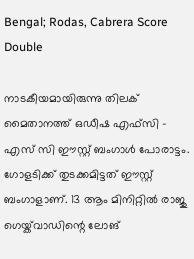Bengal; Rodas, Cabrera Score Double

നാടകീയമായിരുന്നു തിലക് മൈതാനത്ത് ഒഡീഷ എഫ്‌സി - എസ് സി ഈസ്റ്റ് ബംഗാള്‍ പോരാട്ടം. ഗോളടിക്ക് തുടക്കമിട്ടത് ഈസ്റ്റ് ബംഗാളാണ്. 13 ആം മിനിറ്റില്‍ രാജു ഗെയ്ക്‌വാഡിന്റെ ലോങ്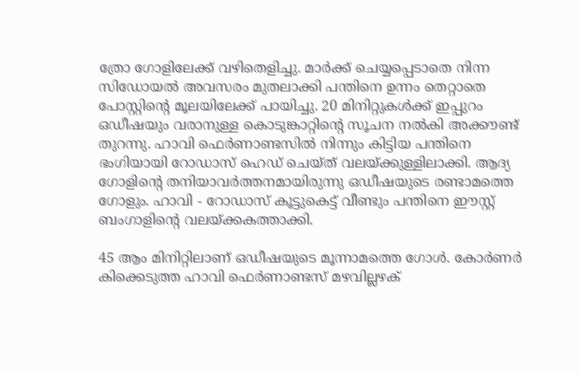ത്രോ ഗോളിലേക്ക് വഴിതെളിച്ചു. മാര്‍ക്ക് ചെയ്യപ്പെടാതെ നിന്ന സിഡോയല്‍ അവസരം മുതലാക്കി പന്തിനെ ഉന്നം തെറ്റാതെ പോസ്റ്റിന്റെ മൂലയിലേക്ക് പായിച്ചു. 20 മിനിറ്റുകള്‍ക്ക് ഇപ്പുറം ഒഡീഷയും വരാനുള്ള കൊടുങ്കാറ്റിന്റെ സൂചന നല്‍കി അക്കൗണ്ട് തുറന്നു. ഹാവി ഫെര്‍ണാണ്ടസില്‍ നിന്നും കിട്ടിയ പന്തിനെ ഭംഗിയായി റോഡാസ് ഹെഡ് ചെയ്ത് വലയ്ക്കുള്ളിലാക്കി. ആദ്യ ഗോളിന്റെ തനിയാവര്‍ത്തനമായിരുന്നു ഒഡീഷയുടെ രണ്ടാമത്തെ ഗോളും. ഹാവി - റോഡാസ് കൂട്ടുകെട്ട് വീണ്ടും പന്തിനെ ഈസ്റ്റ് ബംഗാളിന്റെ വലയ്ക്കകത്താക്കി.

45 ആം മിനിറ്റിലാണ് ഒഡീഷയുടെ മൂന്നാമത്തെ ഗോള്‍. കോര്‍ണര്‍ കിക്കെടുത്ത ഹാവി ഫെര്‍ണാണ്ടസ് മഴവില്ലഴക്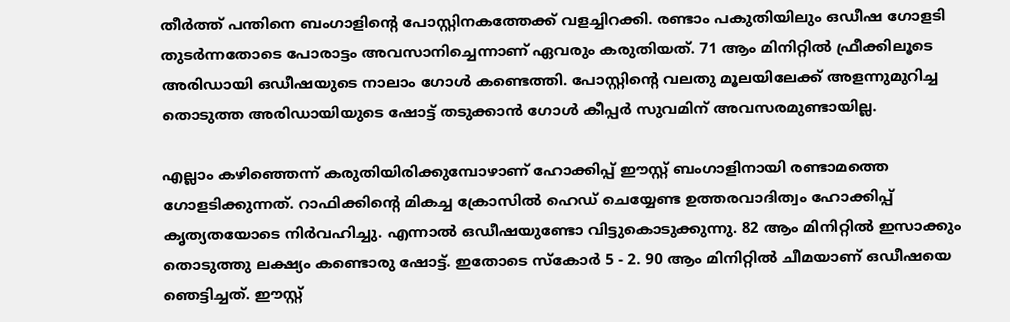തീര്‍ത്ത് പന്തിനെ ബംഗാളിന്റെ പോസ്റ്റിനകത്തേക്ക് വളച്ചിറക്കി. രണ്ടാം പകുതിയിലും ഒഡീഷ ഗോളടി തുടര്‍ന്നതോടെ പോരാട്ടം അവസാനിച്ചെന്നാണ് ഏവരും കരുതിയത്. 71 ആം മിനിറ്റില്‍ ഫ്രീക്കിലൂടെ അരിഡായി ഒഡീഷയുടെ നാലാം ഗോള്‍ കണ്ടെത്തി. പോസ്റ്റിന്റെ വലതു മൂലയിലേക്ക് അളന്നുമുറിച്ച തൊടുത്ത അരിഡായിയുടെ ഷോട്ട് തടുക്കാന്‍ ഗോള്‍ കീപ്പര്‍ സുവമിന് അവസരമുണ്ടായില്ല.

എല്ലാം കഴിഞ്ഞെന്ന് കരുതിയിരിക്കുമ്പോഴാണ് ഹോക്കിപ്പ് ഈസ്റ്റ് ബംഗാളിനായി രണ്ടാമത്തെ ഗോളടിക്കുന്നത്. റാഫിക്കിന്റെ മികച്ച ക്രോസില്‍ ഹെഡ് ചെയ്യേണ്ട ഉത്തരവാദിത്വം ഹോക്കിപ്പ് കൃത്യതയോടെ നിര്‍വഹിച്ചു. എന്നാല്‍ ഒഡീഷയുണ്ടോ വിട്ടുകൊടുക്കുന്നു. 82 ആം മിനിറ്റില്‍ ഇസാക്കും തൊടുത്തു ലക്ഷ്യം കണ്ടൊരു ഷോട്ട്. ഇതോടെ സ്‌കോര്‍ 5 - 2. 90 ആം മിനിറ്റില്‍ ചീമയാണ് ഒഡീഷയെ ഞെട്ടിച്ചത്. ഈസ്റ്റ്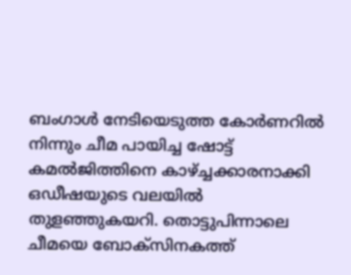ബംഗാള്‍ നേടിയെടുത്ത കോര്‍ണറില്‍ നിന്നും ചീമ പായിച്ച ഷോട്ട് കമല്‍ജിത്തിനെ കാഴ്ച്ചക്കാരനാക്കി ഒഡീഷയുടെ വലയില്‍ തുളഞ്ഞുകയറി. തൊട്ടുപിന്നാലെ ചീമയെ ബോക്‌സിനകത്ത്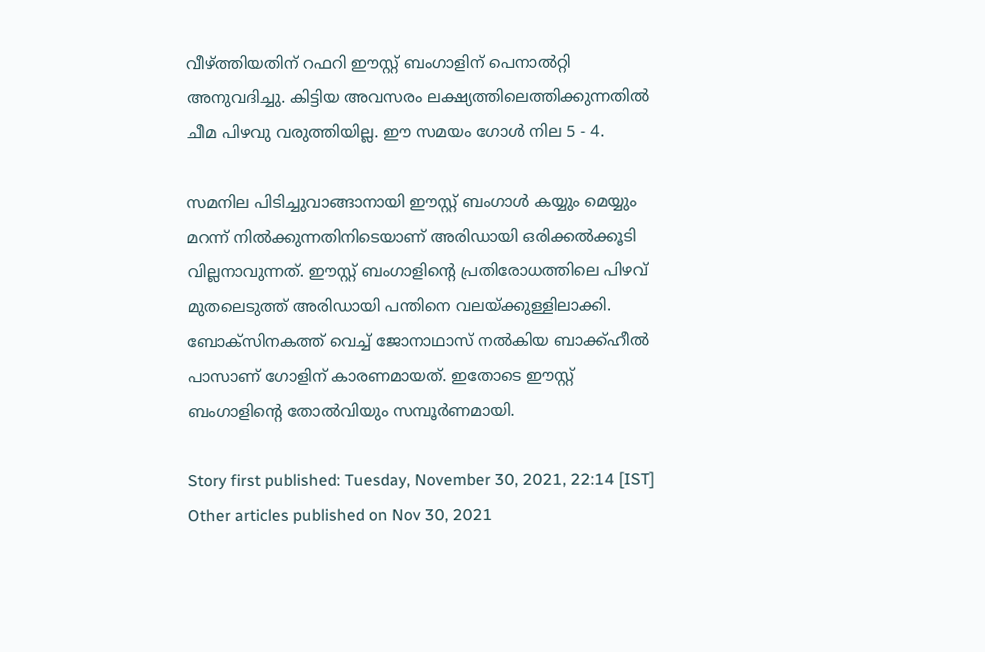വീഴ്ത്തിയതിന് റഫറി ഈസ്റ്റ് ബംഗാളിന് പെനാല്‍റ്റി അനുവദിച്ചു. കിട്ടിയ അവസരം ലക്ഷ്യത്തിലെത്തിക്കുന്നതില്‍ ചീമ പിഴവു വരുത്തിയില്ല. ഈ സമയം ഗോള്‍ നില 5 - 4.

സമനില പിടിച്ചുവാങ്ങാനായി ഈസ്റ്റ് ബംഗാള്‍ കയ്യും മെയ്യും മറന്ന് നില്‍ക്കുന്നതിനിടെയാണ് അരിഡായി ഒരിക്കല്‍ക്കൂടി വില്ലനാവുന്നത്. ഈസ്റ്റ് ബംഗാളിന്റെ പ്രതിരോധത്തിലെ പിഴവ് മുതലെടുത്ത് അരിഡായി പന്തിനെ വലയ്ക്കുള്ളിലാക്കി. ബോക്‌സിനകത്ത് വെച്ച് ജോനാഥാസ് നല്‍കിയ ബാക്ക്ഹീല്‍ പാസാണ് ഗോളിന് കാരണമായത്. ഇതോടെ ഈസ്റ്റ് ബംഗാളിന്റെ തോല്‍വിയും സമ്പൂര്‍ണമായി.

Story first published: Tuesday, November 30, 2021, 22:14 [IST]
Other articles published on Nov 30, 2021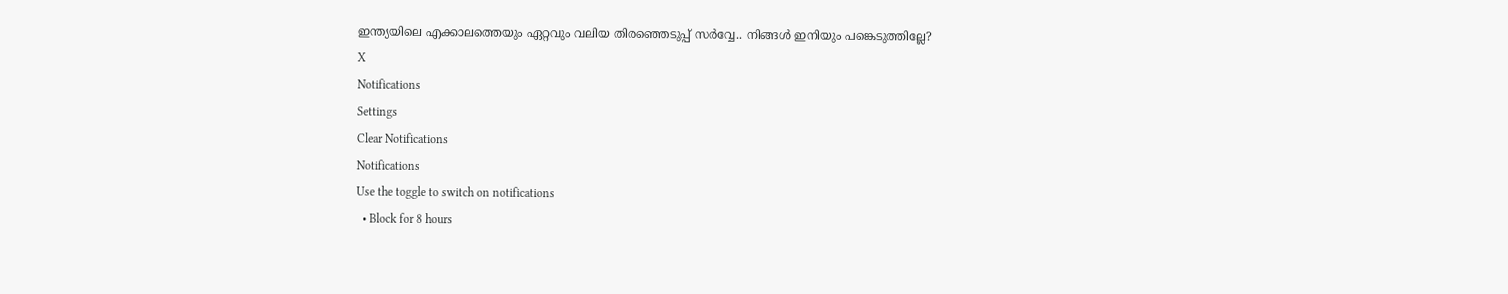ഇന്ത്യയിലെ എക്കാലത്തെയും ഏറ്റവും വലിയ തിരഞ്ഞെടുപ്പ് സർവ്വേ.. നിങ്ങൾ ഇനിയും പങ്കെടുത്തില്ലേ?
X
Notifications
Settings
Clear Notifications
Notifications
Use the toggle to switch on notifications
  • Block for 8 hours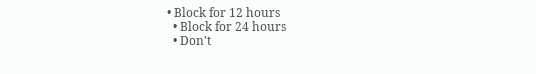• Block for 12 hours
  • Block for 24 hours
  • Don't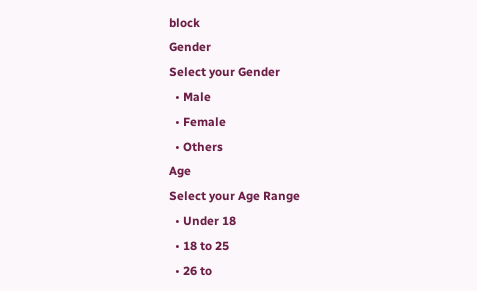block
Gender
Select your Gender
  • Male
  • Female
  • Others
Age
Select your Age Range
  • Under 18
  • 18 to 25
  • 26 to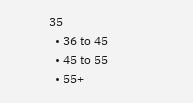35
  • 36 to 45
  • 45 to 55
  • 55+